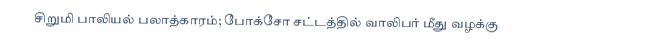சிறுமி பாலியல் பலாத்காரம்; போக்சோ சட்டத்தில் வாலிபர் மீது வழக்கு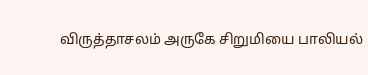விருத்தாசலம் அருகே சிறுமியை பாலியல்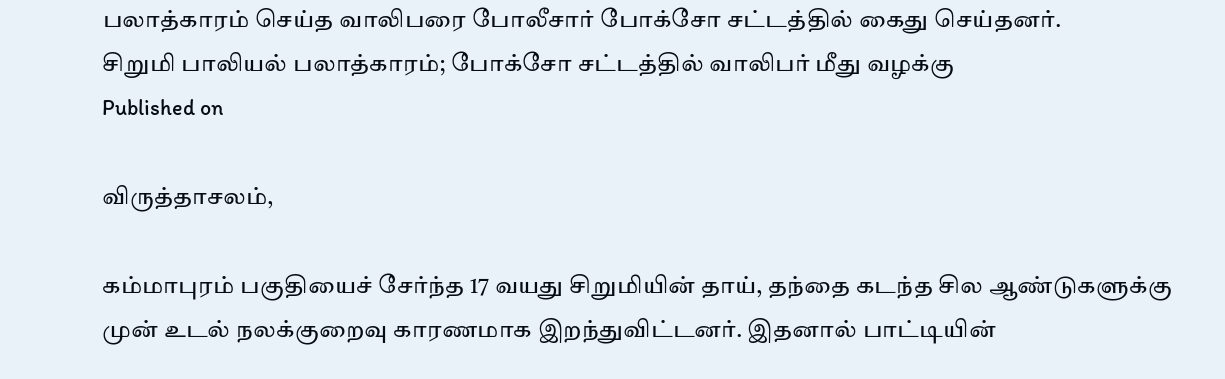பலாத்காரம் செய்த வாலிபரை போலீசார் போக்சோ சட்டத்தில் கைது செய்தனர்.
சிறுமி பாலியல் பலாத்காரம்; போக்சோ சட்டத்தில் வாலிபர் மீது வழக்கு
Published on

விருத்தாசலம்,

கம்மாபுரம் பகுதியைச் சேர்ந்த 17 வயது சிறுமியின் தாய், தந்தை கடந்த சில ஆண்டுகளுக்கு முன் உடல் நலக்குறைவு காரணமாக இறந்துவிட்டனர். இதனால் பாட்டியின்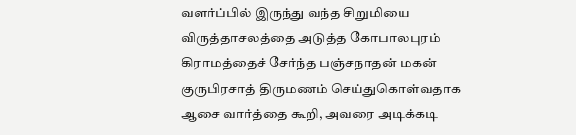வளர்ப்பில் இருந்து வந்த சிறுமியை விருத்தாசலத்தை அடுத்த கோபாலபுரம் கிராமத்தைச் சேர்ந்த பஞ்சநாதன் மகன் குருபிரசாத் திருமணம் செய்துகொள்வதாக ஆசை வார்த்தை கூறி, அவரை அடிக்கடி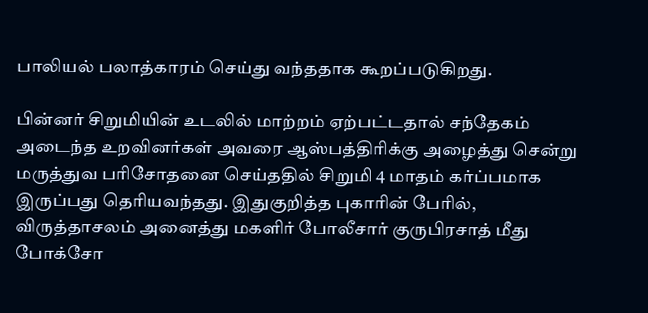பாலியல் பலாத்காரம் செய்து வந்ததாக கூறப்படுகிறது.

பின்னர் சிறுமியின் உடலில் மாற்றம் ஏற்பட்டதால் சந்தேகம் அடைந்த உறவினர்கள் அவரை ஆஸ்பத்திரிக்கு அழைத்து சென்று மருத்துவ பரிசோதனை செய்ததில் சிறுமி 4 மாதம் கர்ப்பமாக இருப்பது தெரியவந்தது. இதுகுறித்த புகாரின் பேரில், விருத்தாசலம் அனைத்து மகளிர் போலீசார் குருபிரசாத் மீது போக்சோ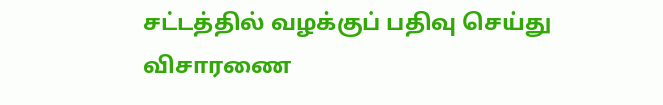சட்டத்தில் வழக்குப் பதிவு செய்து விசாரணை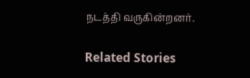நடத்தி வருகின்றனர்.

Related Stories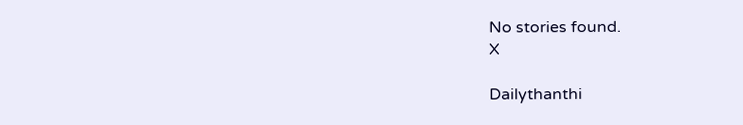No stories found.
X

Dailythanthi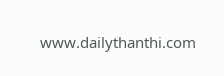www.dailythanthi.com